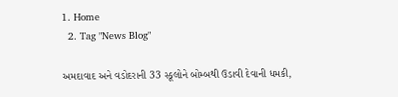1. Home
  2. Tag "News Blog"

અમદાવાદ અને વડોદરાની 33 સ્કૂલોને બોમ્બથી ઉડાવી દેવાની ધમકી,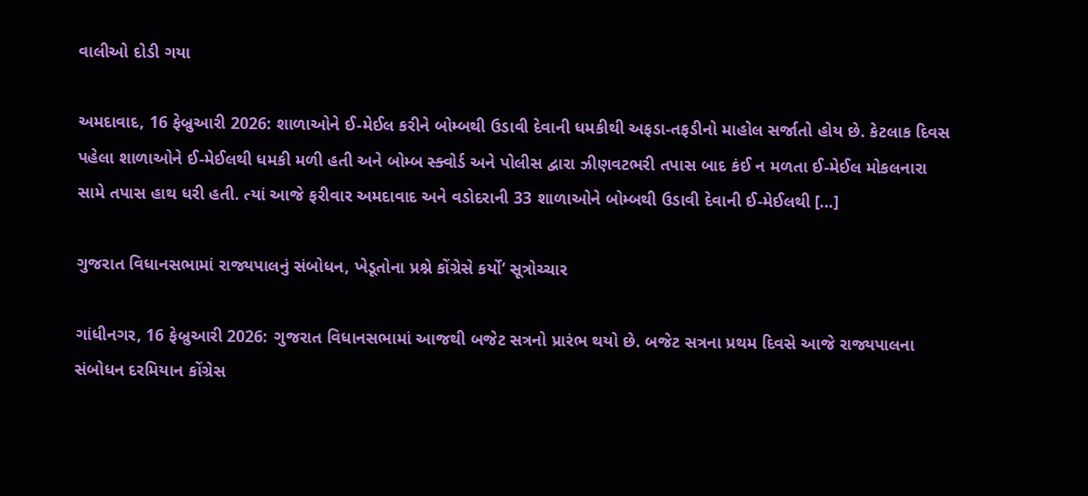વાલીઓ દોડી ગયા

અમદાવાદ, 16 ફેબ્રુઆરી 2026: શાળાઓને ઈ-મેઈલ કરીને બોમ્બથી ઉડાવી દેવાની ધમકીથી અફડા-તફડીનો માહોલ સર્જાતો હોય છે. કેટલાક દિવસ પહેલા શાળાઓને ઈ-મેઈલથી ધમકી મળી હતી અને બોમ્બ સ્ક્વોર્ડ અને પોલીસ દ્વારા ઝીણવટભરી તપાસ બાદ કંઈ ન મળતા ઈ-મેઈલ મોકલનારા સામે તપાસ હાથ ધરી હતી. ત્યાં આજે ફરીવાર અમદાવાદ અને વડોદરાની 33 શાળાઓને બોમ્બથી ઉડાવી દેવાની ઈ-મેઈલથી […]

ગુજરાત વિધાનસભામાં રાજ્યપાલનું સંબોધન, ખેડૂતોના પ્રશ્ને કોંગ્રેસે કર્યો‘ સૂત્રોચ્ચાર

ગાંધીનગર, 16 ફેબ્રુઆરી 2026: ગુજરાત વિધાનસભામાં આજથી બજેટ સત્રનો પ્રારંભ થયો છે. બજેટ સત્રના પ્રથમ દિવસે આજે રાજ્યપાલના સંબોધન દરમિયાન કોંગ્રેસ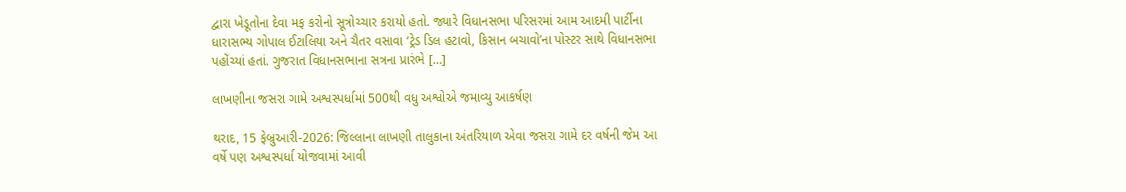દ્વારા ખેડૂતોના દેવા મફ કરોનો સૂત્રોચ્ચાર કરાયો હતો. જ્યારે વિધાનસભા પરિસરમાં આમ આદમી પાર્ટીના ધારાસભ્ય ગોપાલ ઈટાલિયા અને ચૈતર વસાવા ‘ટ્રેડ ડિલ હટાવો, કિસાન બચાવો’ના પોસ્ટર સાથે વિધાનસભા પહોંચ્યાં હતાં. ગુજરાત વિધાનસભાના સત્રના પ્રારંભે […]

લાખણીના જસરા ગામે અશ્વસ્પર્ધામાં 500થી વધુ અશ્વોએ જમાવ્યુ આકર્ષણ

થરાદ, 15 ફેબ્રુઆરી-2026: જિલ્લાના લાખણી તાલુકાના અંતરિયાળ એવા જસરા ગામે દર વર્ષની જેમ આ વર્ષે પણ અશ્વસ્પર્ધા યોજવામાં આવી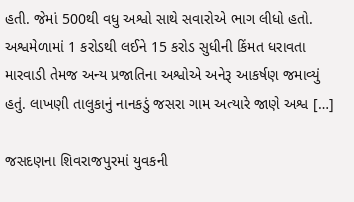હતી. જેમાં 500થી વધુ અશ્વો સાથે સવારોએ ભાગ લીધો હતો. અશ્વમેળામાં 1 કરોડથી લઈને 15 કરોડ સુધીની કિંમત ધરાવતા મારવાડી તેમજ અન્ય પ્રજાતિના અશ્વોએ અનેરૂ આકર્ષણ જમાવ્યું હતું. લાખણી તાલુકાનું નાનકડું જસરા ગામ અત્યારે જાણે અશ્વ […]

જસદણના શિવરાજપુરમાં યુવકની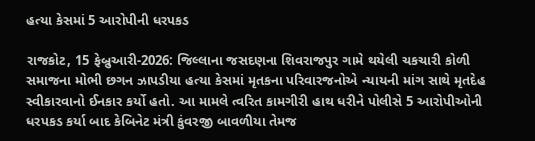હત્યા કેસમાં 5 આરોપીની ધરપકડ

રાજકોટ, 15 ફેબ્રુઆરી-2026: જિલ્લાના જસદણના શિવરાજપુર ગામે થયેલી ચકચારી કોળી સમાજના મોભી છગન ઝાપડીયા હત્યા કેસમાં મૃતકના પરિવારજનોએ ન્યાયની માંગ સાથે મૃતદેહ સ્વીકારવાનો ઈનકાર કર્યો હતો. આ મામલે ત્વરિત કામગીરી હાથ ધરીને પોલીસે 5 આરોપીઓની ધરપકડ કર્યા બાદ કેબિનેટ મંત્રી કુંવરજી બાવળીયા તેમજ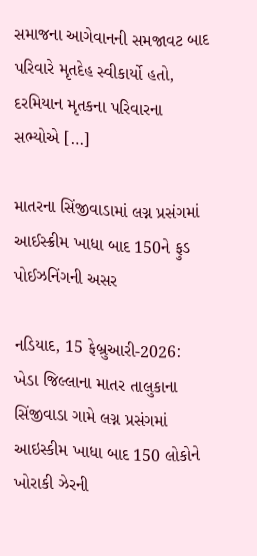સમાજના આગેવાનની સમજાવટ બાદ પરિવારે મૃતદેહ સ્વીકાર્યો હતો, દરમિયાન મૃતકના પરિવારના સભ્યોએ […]

માતરના સિંજીવાડામાં લગ્ન પ્રસંગમાં આઈસ્ક્રીમ ખાધા બાદ 150ને ફુડ પોઈઝનિંગની અસર

નડિયાદ, 15 ફેબ્રુઆરી-2026:  ખેડા જિલ્લાના માતર તાલુકાના સિંજીવાડા ગામે લગ્ન પ્રસંગમાં આઇસ્કીમ ખાધા બાદ 150 લોકોને  ખોરાકી ઝેરની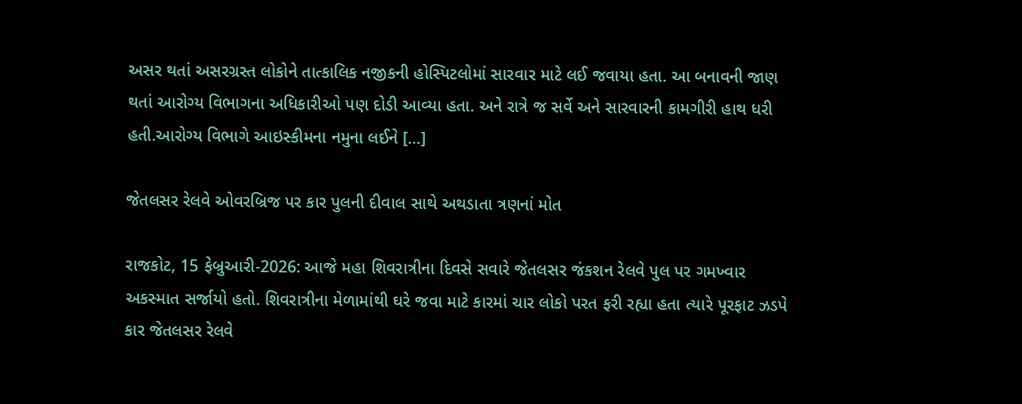અસર થતાં અસરગ્રસ્ત લોકોને તાત્કાલિક નજીકની હોસ્પિટલોમાં સારવાર માટે લઈ જવાયા હતા. આ બનાવની જાણ થતાં આરોગ્ય વિભાગના અધિકારીઓ પણ દોડી આવ્યા હતા. અને રાત્રે જ સર્વે અને સારવારની કામગીરી હાથ ધરી હતી.આરોગ્ય વિભાગે આઇસ્કીમના નમુના લઈને […]

જેતલસર રેલવે ઓવરબ્રિજ પર કાર પુલની દીવાલ સાથે અથડાતા ત્રણનાં મોત

રાજકોટ, 15 ફેબ્રુઆરી-2026: આજે મહા શિવરાત્રીના દિવસે સવારે જેતલસર જંકશન રેલવે પુલ પર ગમખ્વાર અકસ્માત સર્જાયો હતો. શિવરાત્રીના મેળામાંથી ઘરે જવા માટે કારમાં ચાર લોકો પરત ફરી રહ્યા હતા ત્યારે પૂરફાટ ઝડપે કાર જેતલસર રેલવે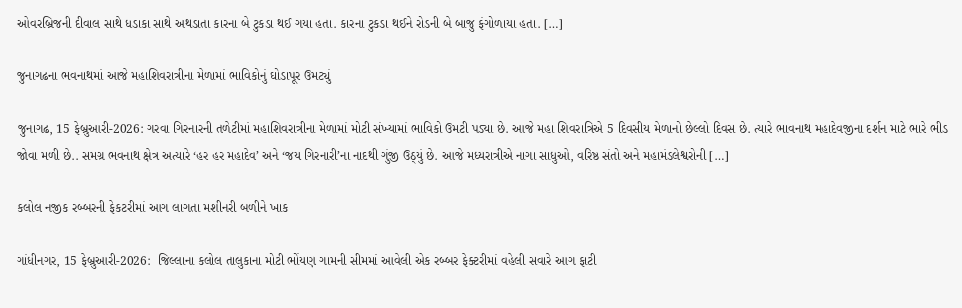ઓવરબ્રિજની દીવાલ સાથે ધડાકા સાથે અથડાતા કારના બે ટુકડા થઈ ગયા હતા. કારના ટુકડા થઈને રોડની બે બાજુ ફંગોળાયા હતા. […]

જુનાગઢના ભવનાથમાં આજે મહાશિવરાત્રીના મેળામાં ભાવિકોનું ઘોડાપૂર ઉમટ્યું

જુનાગઢ, 15 ફેબ્રુઆરી-2026: ગરવા ગિરનારની તળેટીમાં મહાશિવરાત્રીના મેળામાં મોટી સંખ્યામાં ભાવિકો ઉમટી પડ્યા છે. આજે મહા શિવરાત્રિએ 5 દિવસીય મેળાનો છેલ્લો દિવસ છે. ત્યારે ભાવનાથ મહાદેવજીના દર્શન માટે ભારે ભીડ જોવા મળી છે.. સમગ્ર ભવનાથ ક્ષેત્ર અત્યારે ‘હર હર મહાદેવ’ અને ‘જય ગિરનારી’ના નાદથી ગુંજી ઉઠ્યું છે. આજે મધ્યરાત્રીએ નાગા સાધુઓ, વરિષ્ઠ સંતો અને મહામંડલેશ્વરોની […]

કલોલ નજીક રબ્બરની ફેકટરીમાં આગ લાગતા મશીનરી બળીને ખાક

ગાંધીનગર, 15 ફેબ્રુઆરી-2026:  જિલ્લાના કલોલ તાલુકાના મોટી ભોંયણ ગામની સીમમાં આવેલી એક રબ્બર ફેક્ટરીમાં વહેલી સવારે આગ ફાટી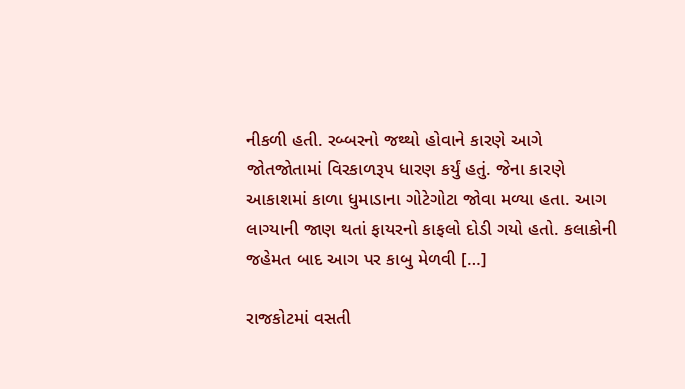નીકળી હતી. રબ્બરનો જથ્થો હોવાને કારણે આગે જોતજોતામાં વિરકાળરૂપ ધારણ કર્યું હતું. જેના કારણે આકાશમાં કાળા ધુમાડાના ગોટેગોટા જોવા મળ્યા હતા. આગ લાગ્યાની જાણ થતાં ફાયરનો કાફલો દોડી ગયો હતો. કલાકોની જહેમત બાદ આગ પર કાબુ મેળવી […]

રાજકોટમાં વસતી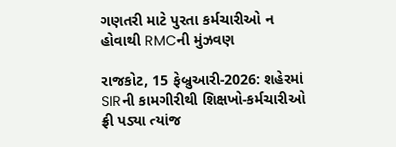ગણતરી માટે પુરતા કર્મચારીઓ ન હોવાથી RMCની મુંઝવણ

રાજકોટ, 15 ફેબ્રુઆરી-2026: શહેરમાં SIRની કામગીરીથી શિક્ષખો-કર્મચારીઓ ફ્રી પડ્યા ત્યાંજ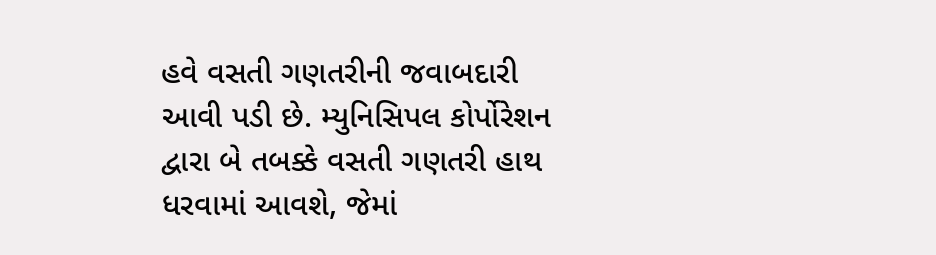હવે વસતી ગણતરીની જવાબદારી આવી પડી છે. મ્યુનિસિપલ કોર્પોરેશન દ્વારા બે તબક્કે વસતી ગણતરી હાથ ધરવામાં આવશે, જેમાં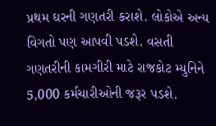પ્રથમ ઘરની ગણતરી કરાશે. લોકોએ અન્ય વિગતો પણ આપવી પડશે. વસતી ગણતરીની કામગીરી માટે રાજકોટ મ્યુનિને  5,000 કર્મચારીઓની જરૂર પડશે.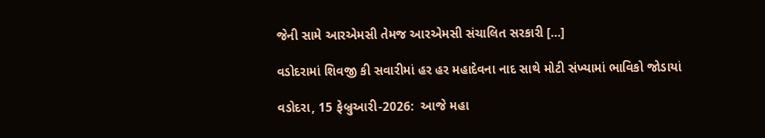જેની સામે આરએમસી તેમજ આરએમસી સંચાલિત સરકારી […]

વડોદરામાં શિવજી કી સવારીમાં હર હર મહાદેવના નાદ સાથે મોટી સંખ્યામાં ભાવિકો જોડાયાં

વડોદરા, 15 ફેબ્રુઆરી-2026:  આજે મહા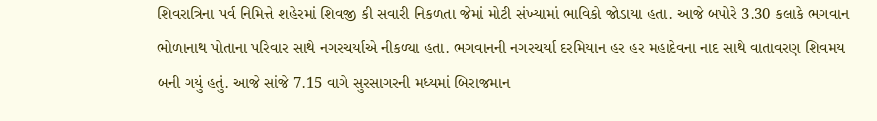શિવરાત્રિના પર્વ નિમિત્તે શહેરમાં શિવજી કી સવારી નિકળતા જેમાં મોટી સંખ્યામાં ભાવિકો જોડાયા હતા. આજે બપોરે 3.30 કલાકે ભગવાન ભોળાનાથ પોતાના પરિવાર સાથે નગરચર્યાએ નીકળ્યા હતા. ભગવાનની નગરચર્યા દરમિયાન હર હર મહાદેવના નાદ સાથે વાતાવરણ શિવમય બની ગયું હતું. આજે સાંજે 7.15 વાગે સુરસાગરની મધ્યમાં બિરાજમાન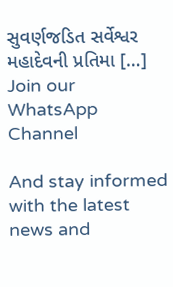સુવર્ણજડિત સર્વેશ્વર મહાદેવની પ્રતિમા […]
Join our WhatsApp Channel

And stay informed with the latest news and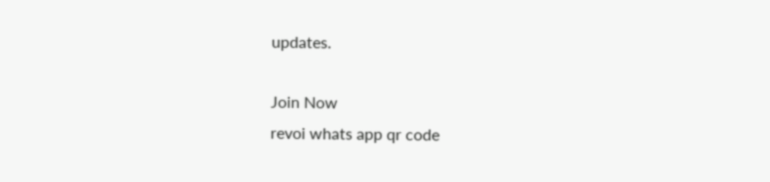updates.

Join Now
revoi whats app qr code